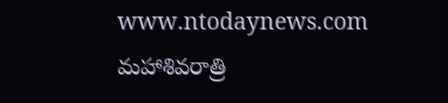www.ntodaynews.com
మహాశివరాత్రి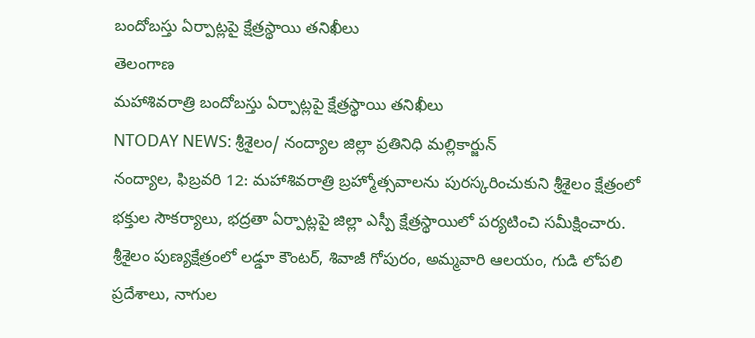బందోబస్తు ఏర్పాట్లపై క్షేత్రస్థాయి తనిఖీలు
తెలంగాణ
మహాశివరాత్రి బందోబస్తు ఏర్పాట్లపై క్షేత్రస్థాయి తనిఖీలు
NTODAY NEWS: శ్రీశైలం/ నంద్యాల జిల్లా ప్రతినిధి మల్లికార్జున్
నంద్యాల, ఫిబ్రవరి 12: మహాశివరాత్రి బ్రహ్మోత్సవాలను పురస్కరించుకుని శ్రీశైలం క్షేత్రంలో భక్తుల సౌకర్యాలు, భద్రతా ఏర్పాట్లపై జిల్లా ఎస్పీ క్షేత్రస్థాయిలో పర్యటించి సమీక్షించారు.
శ్రీశైలం పుణ్యక్షేత్రంలో లడ్డూ కౌంటర్, శివాజీ గోపురం, అమ్మవారి ఆలయం, గుడి లోపలి ప్రదేశాలు, నాగుల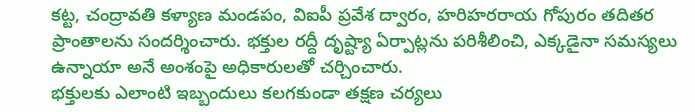కట్ట, చంద్రావతి కళ్యాణ మండపం, విఐపీ ప్రవేశ ద్వారం, హరిహరరాయ గోపురం తదితర ప్రాంతాలను సందర్శించారు. భక్తుల రద్దీ దృష్ట్యా ఏర్పాట్లను పరిశీలించి, ఎక్కడైనా సమస్యలు ఉన్నాయా అనే అంశంపై అధికారులతో చర్చించారు.
భక్తులకు ఎలాంటి ఇబ్బందులు కలగకుండా తక్షణ చర్యలు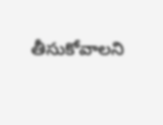తీసుకోవాలని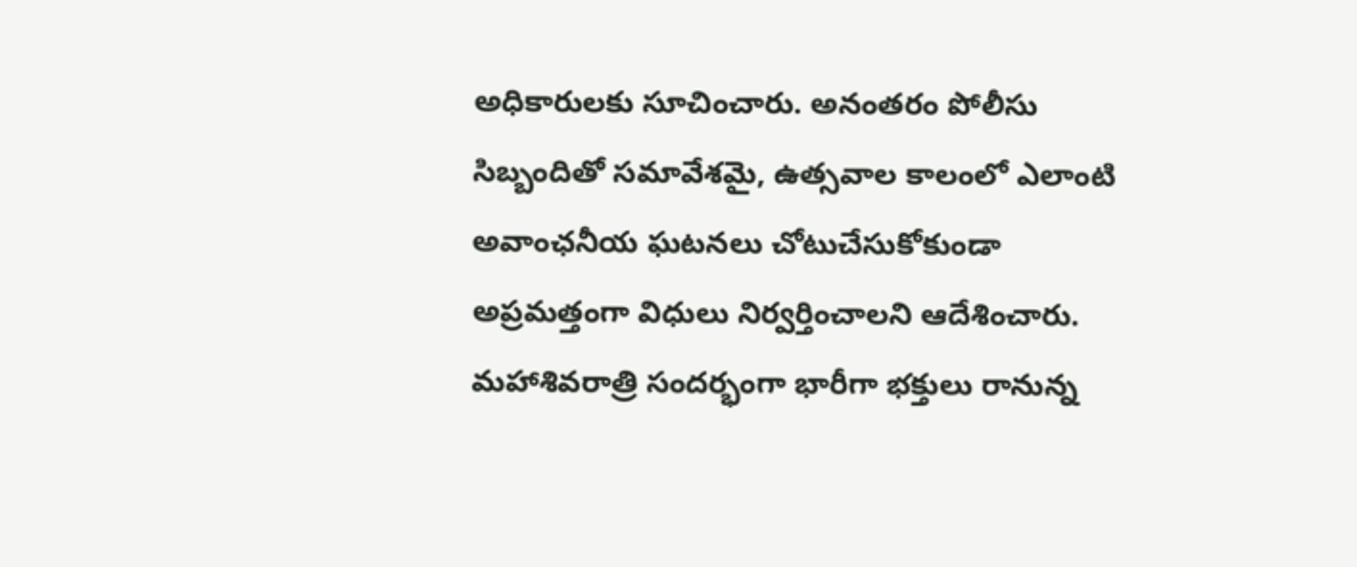అధికారులకు సూచించారు. అనంతరం పోలీసు సిబ్బందితో సమావేశమై, ఉత్సవాల కాలంలో ఎలాంటి అవాంఛనీయ ఘటనలు చోటుచేసుకోకుండా అప్రమత్తంగా విధులు నిర్వర్తించాలని ఆదేశించారు.
మహాశివరాత్రి సందర్భంగా భారీగా భక్తులు రానున్న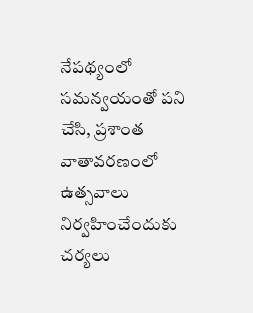నేపథ్యంలో సమన్వయంతో పని చేసి, ప్రశాంత వాతావరణంలో ఉత్సవాలు నిర్వహించేందుకు చర్యలు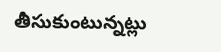తీసుకుంటున్నట్లు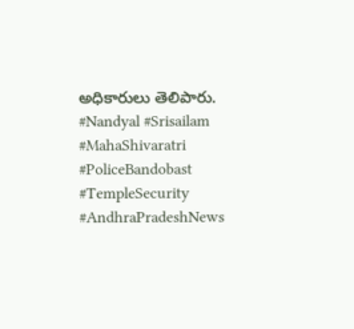అధికారులు తెలిపారు.
#Nandyal #Srisailam #MahaShivaratri #PoliceBandobast #TempleSecurity #AndhraPradeshNews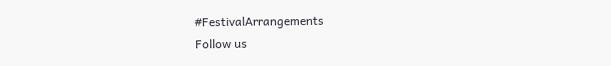#FestivalArrangements
Follow us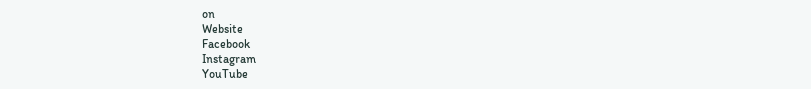on
Website
Facebook
Instagram
YouTube